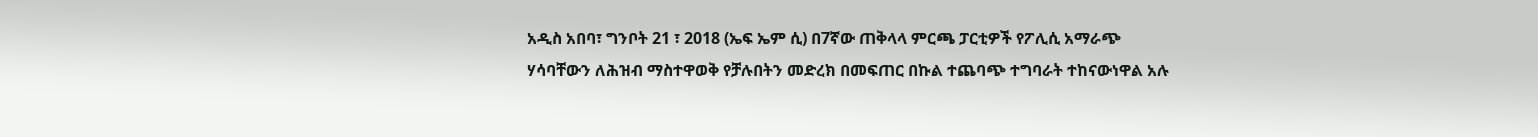አዲስ አበባ፣ ግንቦት 21 ፣ 2018 (ኤፍ ኤም ሲ) በ7ኛው ጠቅላላ ምርጫ ፓርቲዎች የፖሊሲ አማራጭ ሃሳባቸውን ለሕዝብ ማስተዋወቅ የቻሉበትን መድረክ በመፍጠር በኩል ተጨባጭ ተግባራት ተከናውነዋል አሉ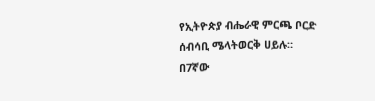የኢትዮጵያ ብሔራዊ ምርጫ ቦርድ ሰብሳቢ ሜላትወርቅ ሀይሉ።
በ7ኛው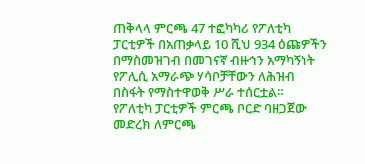ጠቅላላ ምርጫ 47 ተፎካካሪ የፖለቲካ ፓርቲዎች በአጠቃላይ 10 ሺህ 934 ዕጩዎችን በማስመዝገብ በመገናኛ ብዙኅን አማካኝነት የፖሊሲ አማራጭ ሃሳቦቻቸውን ለሕዝብ በስፋት የማስተዋወቅ ሥራ ተሰርቷል።
የፖለቲካ ፓርቲዎች ምርጫ ቦርድ ባዘጋጀው መድረክ ለምርጫ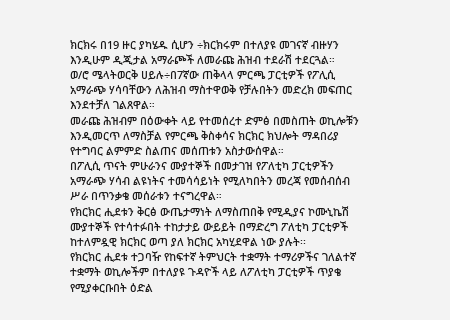ክርክሩ በ19 ዙር ያካሄዱ ሲሆን ÷ክርክሩም በተለያዩ መገናኛ ብዙሃን እንዲሁም ዲጂታል አማራጮች ለመራጩ ሕዝብ ተደራሽ ተደርጓል።
ወ/ሮ ሜላትወርቅ ሀይሉ÷በ7ኛው ጠቅላላ ምርጫ ፓርቲዎች የፖሊሲ አማራጭ ሃሳባቸውን ለሕዝብ ማስተዋወቅ የቻሉበትን መድረክ መፍጠር እንደተቻለ ገልጸዋል።
መራጩ ሕዝብም በዕውቀት ላይ የተመሰረተ ድምፅ በመስጠት ወኪሎቹን እንዲመርጥ ለማስቻል የምርጫ ቅስቀሳና ክርክር ክህሎት ማዳበሪያ የተግባር ልምምድ ስልጠና መሰጠቱን አስታውሰዋል።
በፖሊሲ ጥናት ምሁራንና ሙያተኞች በመታገዝ የፖለቲካ ፓርቲዎችን አማራጭ ሃሳብ ልዩነትና ተመሳሳይነት የሚለካበትን መረጃ የመሰብሰብ ሥራ በጥንቃቄ መሰራቱን ተናግረዋል።
የክርክር ሒደቱን ቅርፅ ውጤታማነት ለማስጠበቅ የሚዲያና ኮሙኒኬሽ ሙያተኞች የተሳተፉበት ተከታታይ ውይይት በማድረግ ፖለቲካ ፓርቲዎች ከተለምዷዊ ክርክር ወጣ ያለ ክርክር አካሂደዋል ነው ያሉት፡፡
የክርክር ሒደቱ ተጋባዥ የከፍተኛ ትምህርት ተቋማት ተማሪዎችና ገለልተኛ ተቋማት ወኪሎችም በተለያዩ ጉዳዮች ላይ ለፖለቲካ ፓርቲዎች ጥያቄ የሚያቀርቡበት ዕድል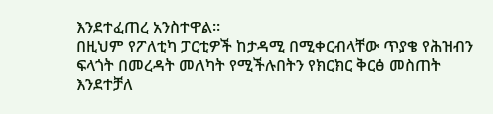እንደተፈጠረ አንስተዋል።
በዚህም የፖለቲካ ፓርቲዎች ከታዳሚ በሚቀርብላቸው ጥያቄ የሕዝብን ፍላጎት በመረዳት መለካት የሚችሉበትን የክርክር ቅርፅ መስጠት እንደተቻለ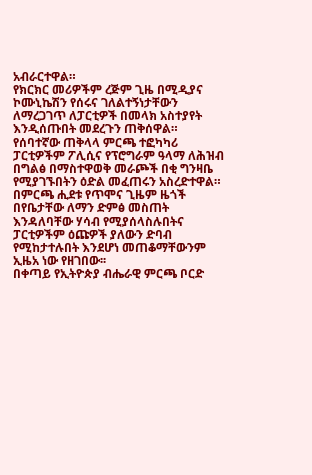አብራርተዋል።
የክርክር መሪዎችም ረጅም ጊዜ በሚዲያና ኮሙኒኬሽን የሰሩና ገለልተኝነታቸውን ለማረጋገጥ ለፓርቲዎች በመላክ አስተያየት እንዲሰጡበት መደረጉን ጠቅሰዋል።
የሰባተኛው ጠቅላላ ምርጫ ተፎካካሪ ፓርቲዎችም ፖሊሲና የፕሮግራም ዓላማ ለሕዝብ በግልፅ በማስተዋወቅ መራጮች በቂ ግንዛቤ የሚያገኙበትን ዕድል መፈጠሩን አስረድተዋል።
በምርጫ ሒደቱ የጥሞና ጊዜም ዜጎች በየቤታቸው ለማን ድምፅ መስጠት እንዳለባቸው ሃሳብ የሚያሰላስሉበትና ፓርቲዎችም ዕጩዎች ያለውን ድባብ የሚከታተሉበት እንደሆነ መጠቆማቸውንም ኢዜአ ነው የዘገበው፡፡
በቀጣይ የኢትዮጵያ ብሔራዊ ምርጫ ቦርድ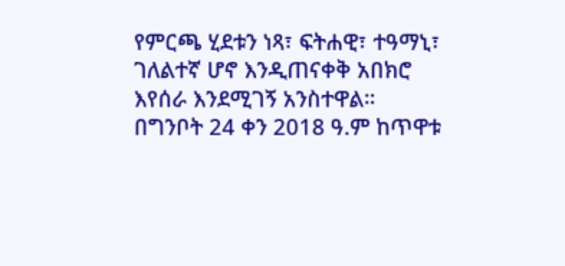የምርጫ ሂደቱን ነጻ፣ ፍትሐዊ፣ ተዓማኒ፣ ገለልተኛ ሆኖ እንዲጠናቀቅ አበክሮ እየሰራ እንደሚገኝ አንስተዋል።
በግንቦት 24 ቀን 2018 ዓ.ም ከጥዋቱ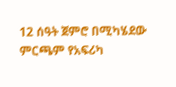12 ሰዓት ጀምሮ በሚካሄደው ምርጫም የአፍሪካ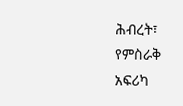ሕብረት፣ የምስራቅ አፍሪካ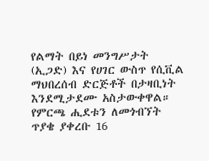የልማት በይነ መንግሥታት (ኢጋድ) እና የሀገር ውስጥ የሲቪል ማህበረሰብ ድርጅቶች በታዛቢነት እንደሚታደሙ አስታውቀዋል።
የምርጫ ሒደቱን ለመጎብኘት ጥያቄ ያቀረቡ 16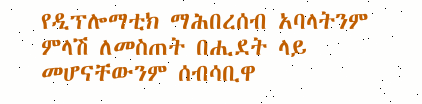የዲፕሎማቲክ ማሕበረሰብ አባላትንም ምላሽ ለመስጠት በሒደት ላይ መሆናቸውንም ሰብሳቢዋ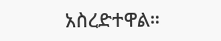አስረድተዋል።